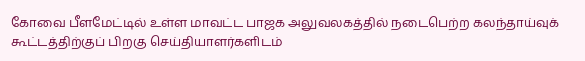கோவை பீளமேட்டில் உள்ள மாவட்ட பாஜக அலுவலகத்தில் நடைபெற்ற கலந்தாய்வுக் கூட்டத்திற்குப் பிறகு செய்தியாளர்களிடம்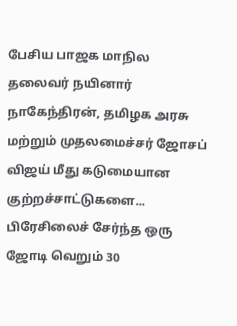பேசிய பாஜக மாநில தலைவர் நயினார் நாகேந்திரன், தமிழக அரசு மற்றும் முதலமைச்சர் ஜோசப் விஜய் மீது கடுமையான குற்றச்சாட்டுகளை...
பிரேசிலைச் சேர்ந்த ஒரு ஜோடி வெறும் 30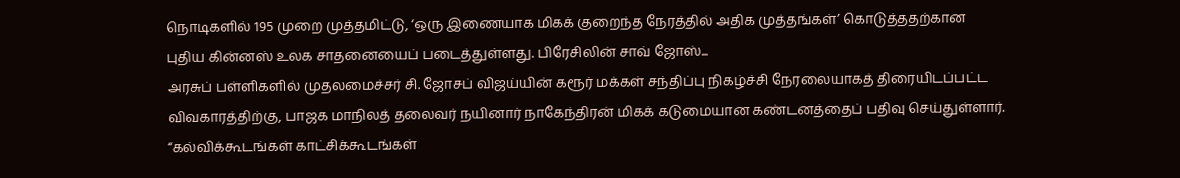நொடிகளில் 195 முறை முத்தமிட்டு, ‘ஒரு இணையாக மிகக் குறைந்த நேரத்தில் அதிக முத்தங்கள்’ கொடுத்ததற்கான புதிய கின்னஸ் உலக சாதனையைப் படைத்துள்ளது. பிரேசிலின் சாவ் ஜோஸ்...
அரசுப் பள்ளிகளில் முதலமைச்சர் சி. ஜோசப் விஜய்யின் கரூர் மக்கள் சந்திப்பு நிகழ்ச்சி நேரலையாகத் திரையிடப்பட்ட விவகாரத்திற்கு, பாஜக மாநிலத் தலைவர் நயினார் நாகேந்திரன் மிகக் கடுமையான கண்டனத்தைப் பதிவு செய்துள்ளார். “கல்விக்கூடங்கள் காட்சிக்கூடங்கள்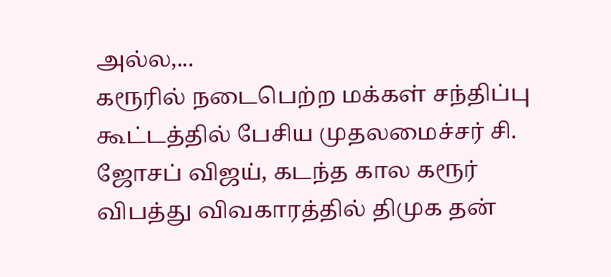அல்ல,...
கரூரில் நடைபெற்ற மக்கள் சந்திப்பு கூட்டத்தில் பேசிய முதலமைச்சர் சி. ஜோசப் விஜய், கடந்த கால கரூர் விபத்து விவகாரத்தில் திமுக தன்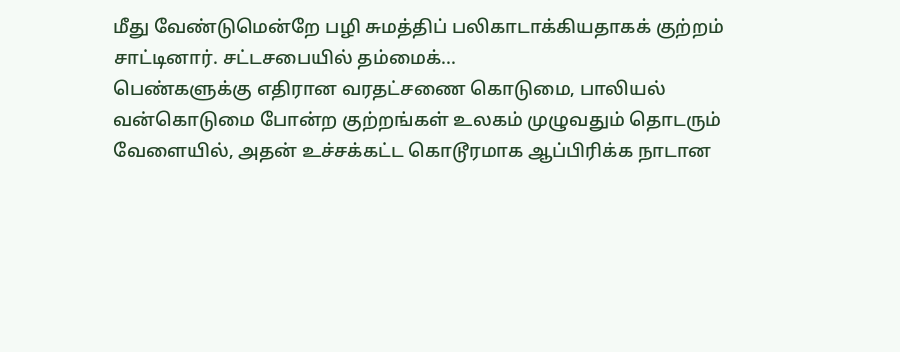மீது வேண்டுமென்றே பழி சுமத்திப் பலிகாடாக்கியதாகக் குற்றம் சாட்டினார். சட்டசபையில் தம்மைக்...
பெண்களுக்கு எதிரான வரதட்சணை கொடுமை, பாலியல் வன்கொடுமை போன்ற குற்றங்கள் உலகம் முழுவதும் தொடரும் வேளையில், அதன் உச்சக்கட்ட கொடூரமாக ஆப்பிரிக்க நாடான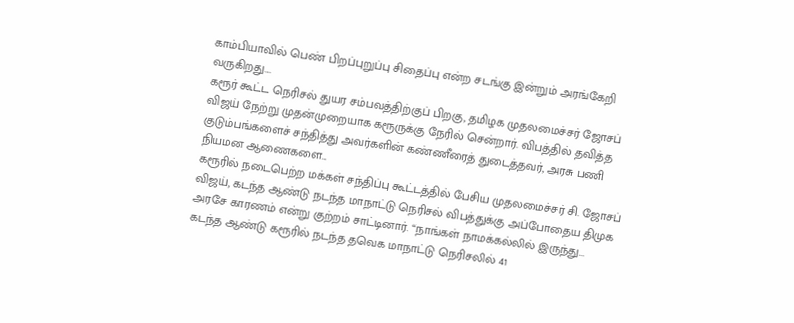காம்பியாவில் பெண் பிறப்புறுப்பு சிதைப்பு என்ற சடங்கு இன்றும் அரங்கேறி வருகிறது....
கரூர் கூட்ட நெரிசல் துயர சம்பவத்திற்குப் பிறகு, தமிழக முதலமைச்சர் ஜோசப் விஜய் நேற்று முதன்முறையாக கரூருக்கு நேரில் சென்றார். விபத்தில் தவித்த குடும்பங்களைச் சந்தித்து அவர்களின் கண்ணீரைத் துடைத்தவர், அரசு பணி நியமன ஆணைகளை...
கரூரில் நடைபெற்ற மக்கள் சந்திப்பு கூட்டத்தில் பேசிய முதலமைச்சர் சி. ஜோசப் விஜய், கடந்த ஆண்டு நடந்த மாநாட்டு நெரிசல் விபத்துக்கு அப்போதைய திமுக அரசே காரணம் என்று குற்றம் சாட்டினார். “நாங்கள் நாமக்கல்லில் இருந்து...
கடந்த ஆண்டு கரூரில் நடந்த தவெக மாநாட்டு நெரிசலில் 41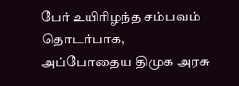பேர் உயிரிழந்த சம்பவம் தொடர்பாக, அப்போதைய திமுக அரசு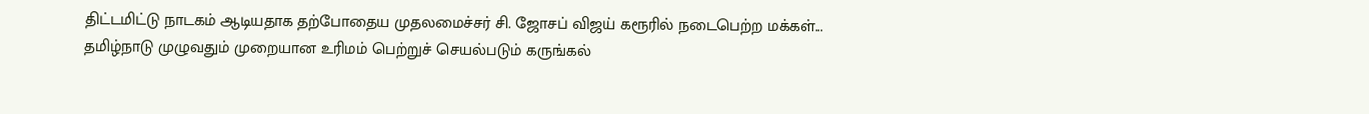திட்டமிட்டு நாடகம் ஆடியதாக தற்போதைய முதலமைச்சர் சி. ஜோசப் விஜய் கரூரில் நடைபெற்ற மக்கள்...
தமிழ்நாடு முழுவதும் முறையான உரிமம் பெற்றுச் செயல்படும் கருங்கல்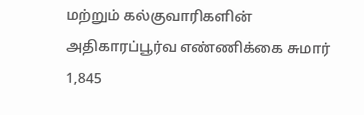மற்றும் கல்குவாரிகளின் அதிகாரப்பூர்வ எண்ணிக்கை சுமார் 1,845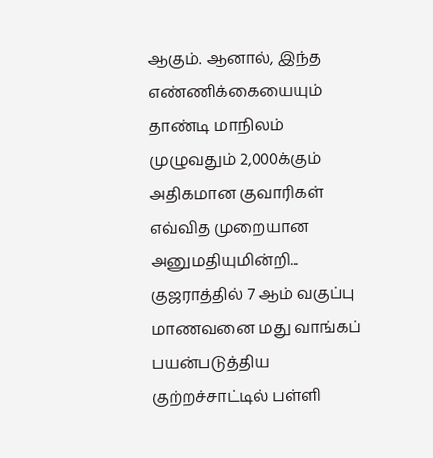ஆகும். ஆனால், இந்த எண்ணிக்கையையும் தாண்டி மாநிலம் முழுவதும் 2,000க்கும் அதிகமான குவாரிகள் எவ்வித முறையான அனுமதியுமின்றி...
குஜராத்தில் 7 ஆம் வகுப்பு மாணவனை மது வாங்கப் பயன்படுத்திய குற்றச்சாட்டில் பள்ளி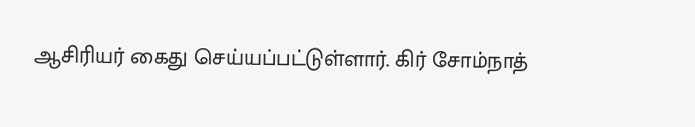ஆசிரியர் கைது செய்யப்பட்டுள்ளார். கிர் சோம்நாத்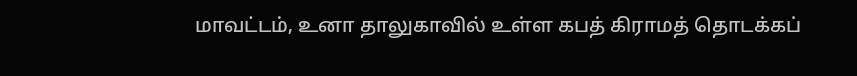மாவட்டம், உனா தாலுகாவில் உள்ள கபத் கிராமத் தொடக்கப்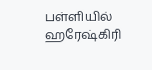பள்ளியில் ஹரேஷ்கிரி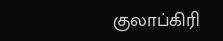குலாப்கிரி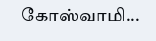கோஸ்வாமி...